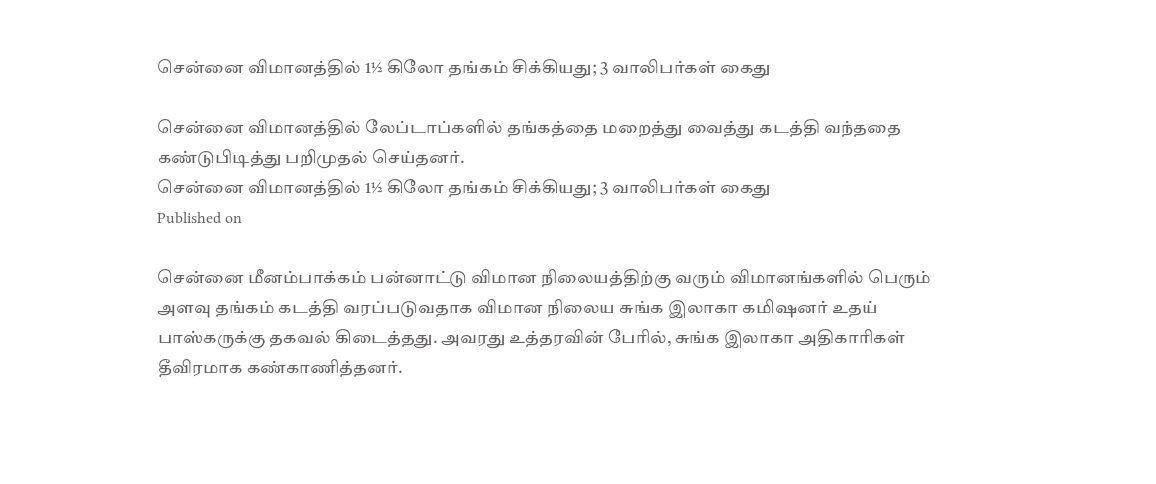சென்னை விமானத்தில் 1½ கிலோ தங்கம் சிக்கியது; 3 வாலிபர்கள் கைது

சென்னை விமானத்தில் லேப்டாப்களில் தங்கத்தை மறைத்து வைத்து கடத்தி வந்ததை கண்டுபிடித்து பறிமுதல் செய்தனர்.
சென்னை விமானத்தில் 1½ கிலோ தங்கம் சிக்கியது; 3 வாலிபர்கள் கைது
Published on

சென்னை மீனம்பாக்கம் பன்னாட்டு விமான நிலையத்திற்கு வரும் விமானங்களில் பெரும் அளவு தங்கம் கடத்தி வரப்படுவதாக விமான நிலைய சுங்க இலாகா கமிஷனர் உதய் பாஸ்கருக்கு தகவல் கிடைத்தது. அவரது உத்தரவின் பேரில், சுங்க இலாகா அதிகாரிகள் தீவிரமாக கண்காணித்தனர்.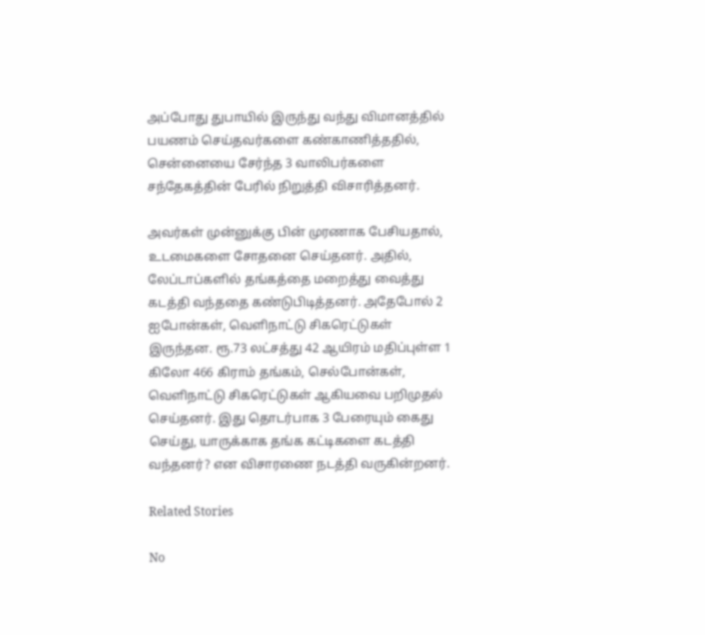அப்போது துபாயில் இருந்து வந்து விமானத்தில் பயணம் செய்தவர்களை கண்காணித்ததில், சென்னையை சேர்ந்த 3 வாலிபர்களை சந்தேகத்தின் பேரில் நிறுத்தி விசாரித்தனர்.

அவர்கள் முன்னுக்கு பின் முரணாக பேசியதால், உடமைகளை சோதனை செய்தனர். அதில், லேப்டாப்களில் தங்கத்தை மறைத்து வைத்து கடத்தி வந்ததை கண்டுபிடித்தனர். அதேபோல் 2 ஐபோன்கள், வெளிநாட்டு சிகரெட்டுகள் இருந்தன. ரூ.73 லட்சத்து 42 ஆயிரம் மதிப்புள்ள 1 கிலோ 466 கிராம் தங்கம், செல்போன்கள், வெளிநாட்டு சிகரெட்டுகள் ஆகியவை பறிமுதல் செய்தனர். இது தொடர்பாக 3 பேரையும் கைது செய்து, யாருக்காக தங்க கட்டிகளை கடத்தி வந்தனர்? என விசாரணை நடத்தி வருகின்றனர்.

Related Stories

No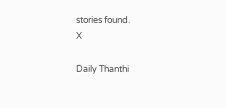stories found.
X

Daily Thanthi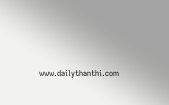www.dailythanthi.com